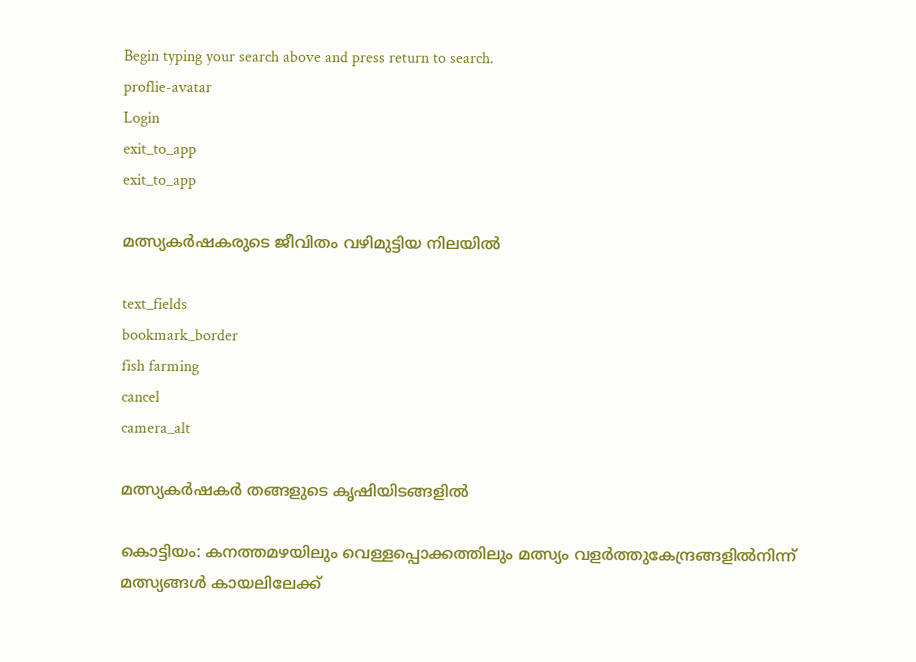Begin typing your search above and press return to search.
proflie-avatar
Login
exit_to_app
exit_to_app

മത്സ്യകർഷകരുടെ ജീവിതം വഴിമുട്ടിയ നിലയിൽ

text_fields
bookmark_border
fish farming
cancel
camera_alt

മത്സ്യകർഷകർ തങ്ങളുടെ കൃഷിയിടങ്ങളിൽ

കൊട്ടിയം: കനത്തമഴയിലും വെള്ളപ്പൊക്കത്തിലും മത്സ്യം വളർത്തുകേന്ദ്രങ്ങളിൽനിന്ന് മത്സ്യങ്ങൾ കായലിലേക്ക്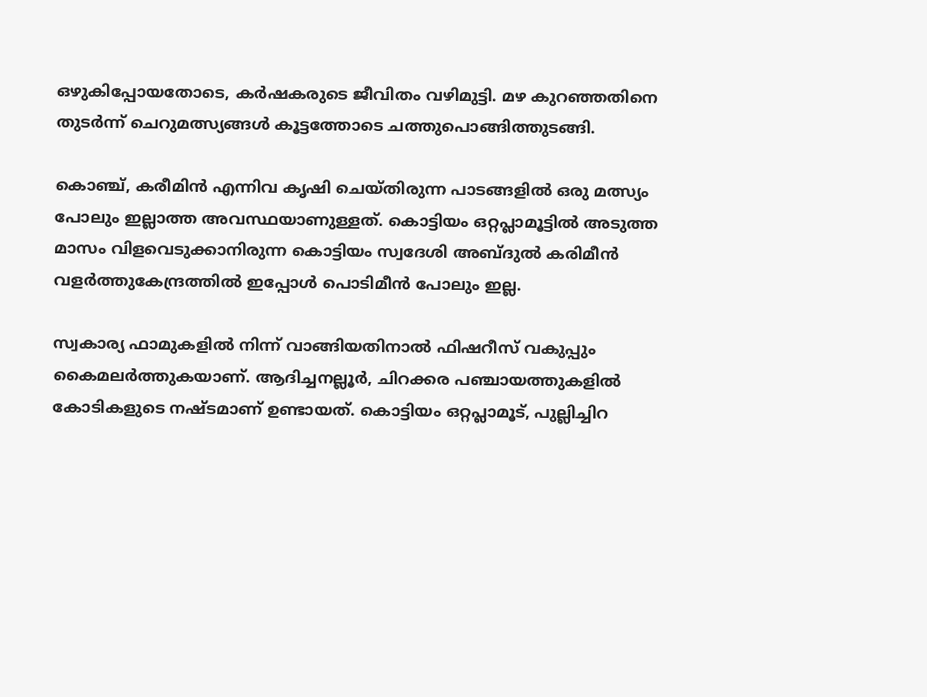ഒഴുകിപ്പോയതോടെ, കർഷകരുടെ ജീവിതം വഴിമുട്ടി. മഴ കുറഞ്ഞതിനെ തുടർന്ന് ചെറുമത്സ്യങ്ങൾ കൂട്ടത്തോടെ ചത്തുപൊങ്ങിത്തുടങ്ങി.

കൊഞ്ച്, കരീമിൻ എന്നിവ കൃഷി ചെയ്തിരുന്ന പാടങ്ങളിൽ ഒരു മത്സ്യം പോലും ഇല്ലാത്ത അവസ്ഥയാണുള്ളത്. കൊട്ടിയം ഒറ്റപ്ലാമൂട്ടിൽ അടുത്ത മാസം വിളവെടുക്കാനിരുന്ന കൊട്ടിയം സ്വദേശി അബ്ദുൽ കരിമീൻ വളർത്തുകേന്ദ്രത്തിൽ ഇപ്പോൾ പൊടിമീൻ പോലും ഇല്ല.

സ്വകാര്യ ഫാമുകളിൽ നിന്ന് വാങ്ങിയതിനാൽ ഫിഷറീസ് വകുപ്പും കൈമലർത്തുകയാണ്. ആദിച്ചനല്ലൂർ, ചിറക്കര പഞ്ചായത്തുകളിൽ കോടികളുടെ നഷ്ടമാണ് ഉണ്ടായത്. കൊട്ടിയം ഒറ്റപ്ലാമൂട്, പുല്ലിച്ചിറ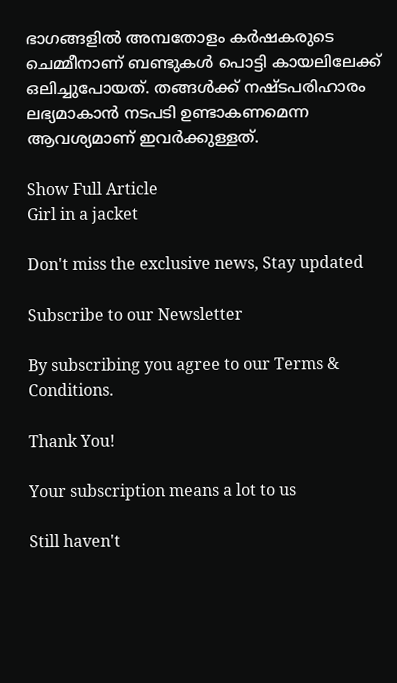ഭാഗങ്ങളിൽ അമ്പതോളം കർഷകരുടെ ചെമ്മീനാണ് ബണ്ടുകൾ പൊട്ടി കായലിലേക്ക് ഒലിച്ചുപോയത്. തങ്ങൾക്ക് നഷ്ടപരിഹാരം ലഭ്യമാകാൻ നടപടി ഉണ്ടാകണമെന്ന ആവശ്യമാണ് ഇവർക്കുള്ളത്.

Show Full Article
Girl in a jacket

Don't miss the exclusive news, Stay updated

Subscribe to our Newsletter

By subscribing you agree to our Terms & Conditions.

Thank You!

Your subscription means a lot to us

Still haven't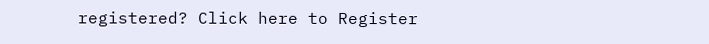registered? Click here to Register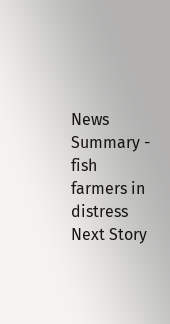News Summary - fish farmers in distress
Next Story